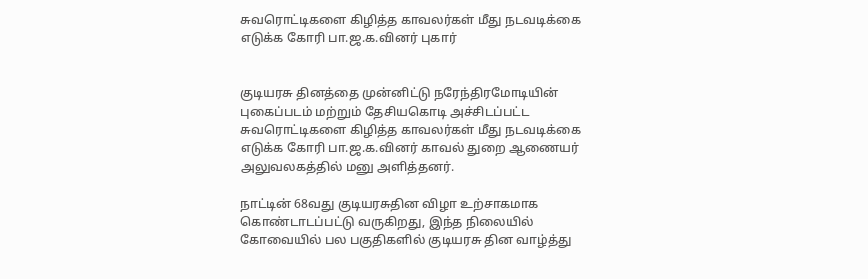சுவரொட்டிகளை கிழித்த காவலர்கள் மீது நடவடிக்கை எடுக்க கோரி பா.ஜ.க.வினர் புகார்


குடியரசு தினத்தை முன்னிட்டு நரேந்திரமோடியின் புகைப்படம் மற்றும் தேசியகொடி அச்சிடப்பட்ட  சுவரொட்டிகளை கிழித்த காவலர்கள் மீது நடவடிக்கை எடுக்க கோரி பா.ஜ.க.வினர் காவல் துறை ஆணையர் அலுவலகத்தில் மனு அளித்தனர்.

நாட்டின் 68வது குடியரசுதின விழா உற்சாகமாக கொண்டாடப்பட்டு வருகிறது, இந்த நிலையில் கோவையில் பல பகுதிகளில் குடியரசு தின வாழ்த்து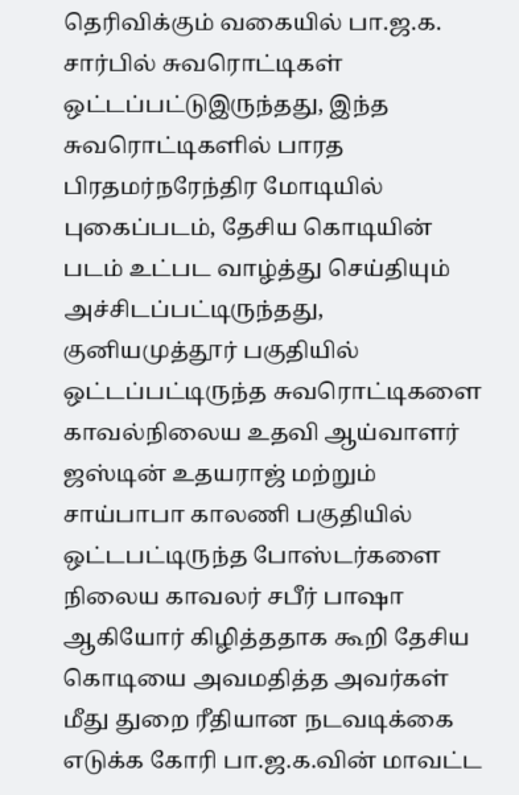தெரிவிக்கும் வகையில் பா.ஜ.க. சார்பில் சுவரொட்டிகள் ஒட்டப்பட்டுஇருந்தது, இந்த சுவரொட்டிகளில் பாரத பிரதமர்நரேந்திர மோடியில் புகைப்படம், தேசிய கொடியின் படம் உட்பட வாழ்த்து செய்தியும் அச்சிடப்பட்டிருந்தது, குனியமுத்தூர் பகுதியில் ஒட்டப்பட்டிருந்த சுவரொட்டிகளை காவல்நிலைய உதவி ஆய்வாளர் ஜஸ்டின் உதயராஜ் மற்றும் சாய்பாபா காலணி பகுதியில் ஒட்டபட்டிருந்த போஸ்டர்களை நிலைய காவலர் சபீர் பாஷா ஆகியோர் கிழித்ததாக கூறி தேசிய கொடியை அவமதித்த அவர்கள் மீது துறை ரீதியான நடவடிக்கை எடுக்க கோரி பா.ஜ.க.வின் மாவட்ட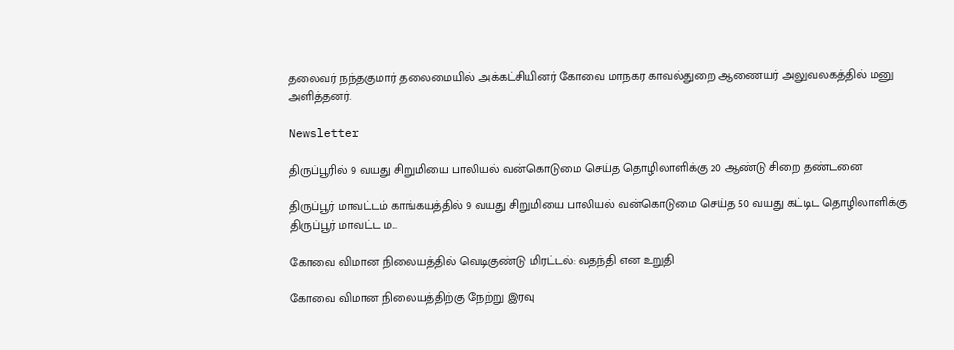தலைவர் நந்தகுமார் தலைமையில் அக்கட்சியினர் கோவை மாநகர காவல்துறை ஆணையர் அலுவலகத்தில் மனு அளித்தனர்.

Newsletter

திருப்பூரில் 9 வயது சிறுமியை பாலியல் வன்கொடுமை செய்த தொழிலாளிக்கு 20 ஆண்டு சிறை தண்டனை

திருப்பூர் மாவட்டம் காங்கயத்தில் 9 வயது சிறுமியை பாலியல் வன்கொடுமை செய்த 50 வயது கட்டிட தொழிலாளிக்கு திருப்பூர் மாவட்ட ம...

கோவை விமான நிலையத்தில் வெடிகுண்டு மிரட்டல்: வதந்தி என உறுதி

கோவை விமான நிலையத்திற்கு நேற்று இரவு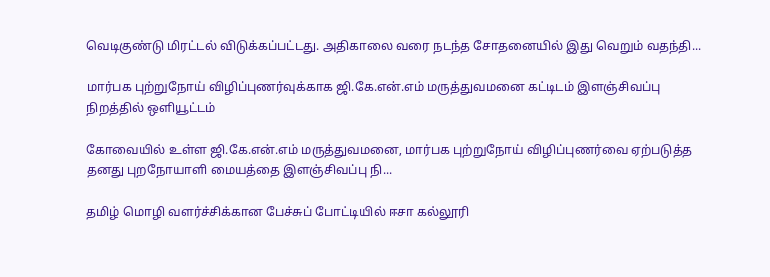வெடிகுண்டு மிரட்டல் விடுக்கப்பட்டது. அதிகாலை வரை நடந்த சோதனையில் இது வெறும் வதந்தி...

மார்பக புற்றுநோய் விழிப்புணர்வுக்காக ஜி.கே.என்.எம் மருத்துவமனை கட்டிடம் இளஞ்சிவப்பு நிறத்தில் ஒளியூட்டம்

கோவையில் உள்ள ஜி.கே.என்.எம் மருத்துவமனை, மார்பக புற்றுநோய் விழிப்புணர்வை ஏற்படுத்த தனது புறநோயாளி மையத்தை இளஞ்சிவப்பு நி...

தமிழ் மொழி வளர்ச்சிக்கான பேச்சுப் போட்டியில் ஈசா கல்லூரி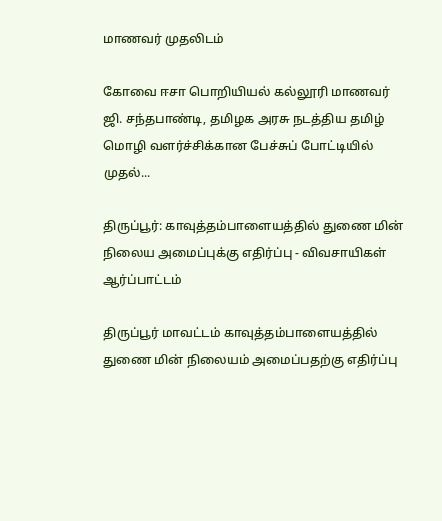மாணவர் முதலிடம்

கோவை ஈசா பொறியியல் கல்லூரி மாணவர் ஜி. சந்தபாண்டி, தமிழக அரசு நடத்திய தமிழ் மொழி வளர்ச்சிக்கான பேச்சுப் போட்டியில் முதல்...

திருப்பூர்: காவுத்தம்பாளையத்தில் துணை மின் நிலைய அமைப்புக்கு எதிர்ப்பு - விவசாயிகள் ஆர்ப்பாட்டம்

திருப்பூர் மாவட்டம் காவுத்தம்பாளையத்தில் துணை மின் நிலையம் அமைப்பதற்கு எதிர்ப்பு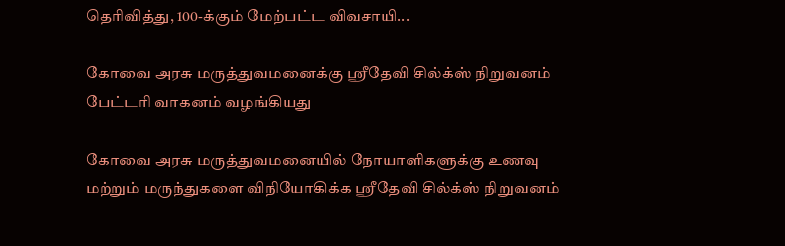தெரிவித்து, 100-க்கும் மேற்பட்ட விவசாயி...

கோவை அரசு மருத்துவமனைக்கு ஸ்ரீதேவி சில்க்ஸ் நிறுவனம் பேட்டரி வாகனம் வழங்கியது

கோவை அரசு மருத்துவமனையில் நோயாளிகளுக்கு உணவு மற்றும் மருந்துகளை விநியோகிக்க ஸ்ரீதேவி சில்க்ஸ் நிறுவனம்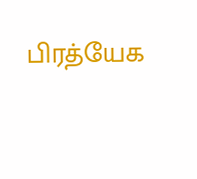பிரத்யேக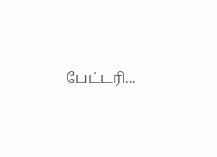பேட்டரி...